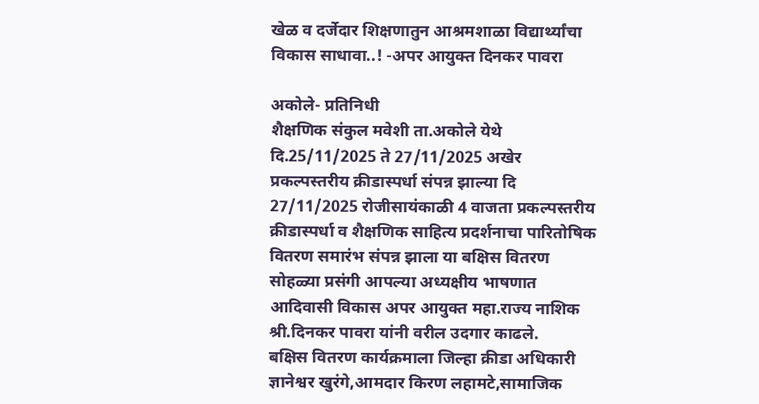खेळ व दर्जेदार शिक्षणातुन आश्रमशाळा विद्यार्थ्यांचा विकास साधावा..! -अपर आयुक्त दिनकर पावरा

अकोले- प्रतिनिधी
शैक्षणिक संकुल मवेशी ता.अकोले येथे दि.25/11/2025 ते 27/11/2025 अखेर प्रकल्पस्तरीय क्रीडास्पर्धा संपन्न झाल्या दि 27/11/2025 रोजीसायंकाळी 4 वाजता प्रकल्पस्तरीय क्रीडास्पर्धा व शैक्षणिक साहित्य प्रदर्शनाचा पारितोषिक वितरण समारंभ संपन्न झाला या बक्षिस वितरण सोहळ्या प्रसंगी आपल्या अध्यक्षीय भाषणात आदिवासी विकास अपर आयुक्त महा.राज्य नाशिक श्री.दिनकर पावरा यांनी वरील उदगार काढले.
बक्षिस वितरण कार्यक्रमाला जिल्हा क्रीडा अधिकारी
ज्ञानेश्वर खुरंगे,आमदार किरण लहामटे,सामाजिक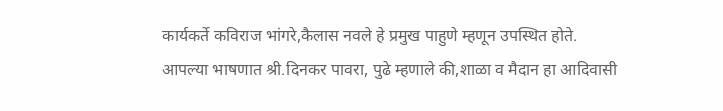कार्यकर्ते कविराज भांगरे,कैलास नवले हे प्रमुख पाहुणे म्हणून उपस्थित होते.
आपल्या भाषणात श्री.दिनकर पावरा, पुढे म्हणाले की,शाळा व मैदान हा आदिवासी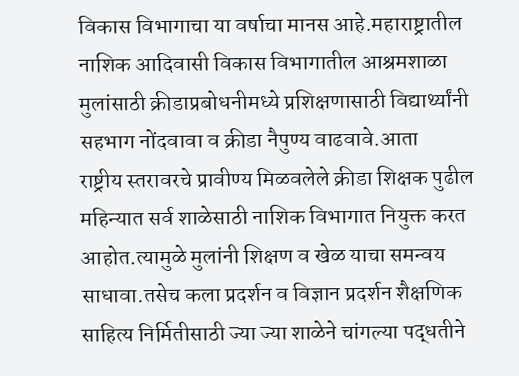विकास विभागाचा या वर्षाचा मानस आहे.महाराष्ट्रातील नाशिक आदिवासी विकास विभागातील आश्रमशाळा मुलांसाठी क्रीडाप्रबोधनीमध्ये प्रशिक्षणासाठी विद्यार्थ्यांनी सहभाग नोंदवावा व क्रीडा नैपुण्य वाढवावे.आता
राष्ट्रीय स्तरावरचे प्रावीण्य मिळवलेले क्रीडा शिक्षक पुढील महिन्यात सर्व शाळेसाठी नाशिक विभागात नियुक्त करत आहोत.त्यामुळे मुलांनी शिक्षण व खेळ याचा समन्वय साधावा.तसेच कला प्रदर्शन व विज्ञान प्रदर्शन शैक्षणिक साहित्य निर्मितीसाठी ज्या ज्या शाळेने चांगल्या पद्धतीने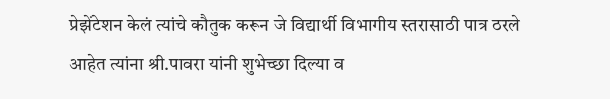प्रेझेंटेशन केलं त्यांचे कौतुक करून जे विद्यार्थी विभागीय स्तरासाठी पात्र ठरले आहेत त्यांना श्री.पावरा यांनी शुभेच्छा दिल्या व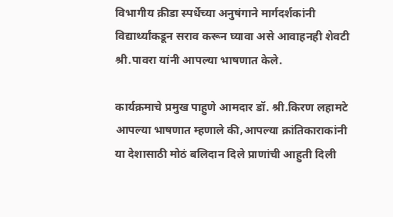विभागीय क्रीडा स्पर्धेच्या अनुषंगाने मार्गदर्शकांनी विद्यार्थ्यांकडून सराव करून घ्यावा असे आवाहनही शेवटी श्री.पावरा यांनी आपल्या भाषणात केले.

कार्यक्रमाचे प्रमुख पाहुणे आमदार डॉ. श्री.किरण लहामटे आपल्या भाषणात म्हणाले की,आपल्या क्रांतिकाराकांनी या देशासाठी मोठं बलिदान दिले प्राणांची आहुती दिली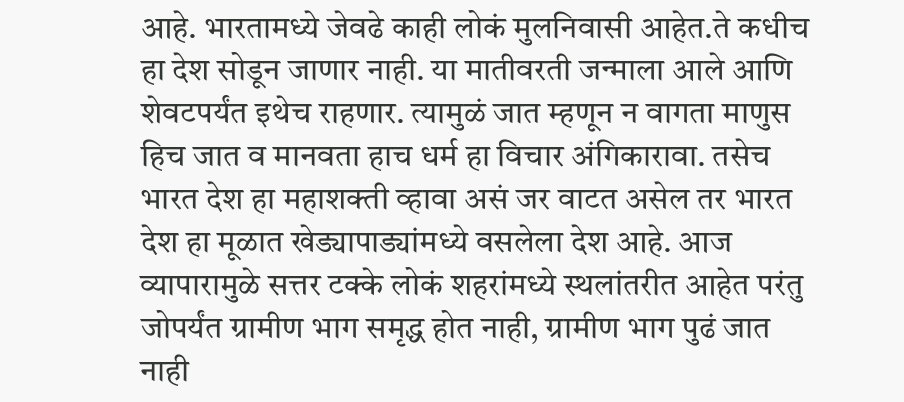आहे. भारतामध्ये जेवढे काही लोकं मुलनिवासी आहेत.ते कधीच हा देश सोडून जाणार नाही. या मातीवरती जन्माला आले आणि शेवटपर्यंत इथेच राहणार. त्यामुळं जात म्हणून न वागता माणुस हिच जात व मानवता हाच धर्म हा विचार अंगिकारावा. तसेच भारत देश हा महाशक्ती व्हावा असं जर वाटत असेल तर भारत देश हा मूळात खेड्यापाड्यांमध्ये वसलेला देश आहे. आज व्यापारामुळे सत्तर टक्के लोकं शहरांमध्ये स्थलांतरीत आहेत परंतु जोपर्यंत ग्रामीण भाग समृद्ध होत नाही, ग्रामीण भाग पुढं जात नाही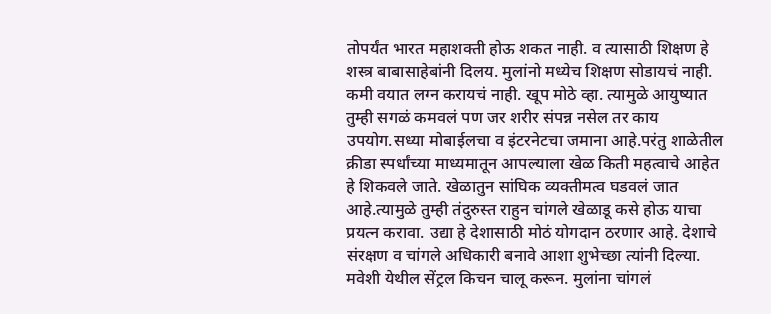तोपर्यंत भारत महाशक्ती होऊ शकत नाही. व त्यासाठी शिक्षण हे शस्त्र बाबासाहेबांनी दिलय. मुलांनो मध्येच शिक्षण सोडायचं नाही. कमी वयात लग्न करायचं नाही. खूप मोठे व्हा. त्यामुळे आयुष्यात तुम्ही सगळं कमवलं पण जर शरीर संपन्न नसेल तर काय उपयोग.सध्या मोबाईलचा व इंटरनेटचा जमाना आहे.परंतु शाळेतील क्रीडा स्पर्धांच्या माध्यमातून आपल्याला खेळ किती महत्वाचे आहेत हे शिकवले जाते. खेळातुन सांघिक व्यक्तीमत्व घडवलं जात आहे.त्यामुळे तुम्ही तंदुरुस्त राहुन चांगले खेळाडू कसे होऊ याचा प्रयत्न करावा. उद्या हे देशासाठी मोठं योगदान ठरणार आहे. देशाचे संरक्षण व चांगले अधिकारी बनावे आशा शुभेच्छा त्यांनी दिल्या.
मवेशी येथील सेंट्रल किचन चालू करून. मुलांना चांगलं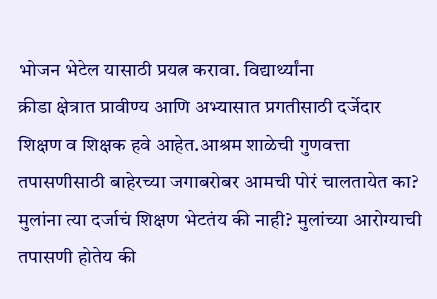भोजन भेटेल यासाठी प्रयत्न करावा. विद्यार्थ्यांना
क्रीडा क्षेत्रात प्रावीण्य आणि अभ्यासात प्रगतीसाठी दर्जेदार शिक्षण व शिक्षक हवे आहेत.आश्रम शाळेची गुणवत्ता तपासणीसाठी बाहेरच्या जगाबरोबर आमची पोरं चालतायेत का? मुलांना त्या दर्जाचं शिक्षण भेटतंय की नाही? मुलांच्या आरोग्याची तपासणी होतेय की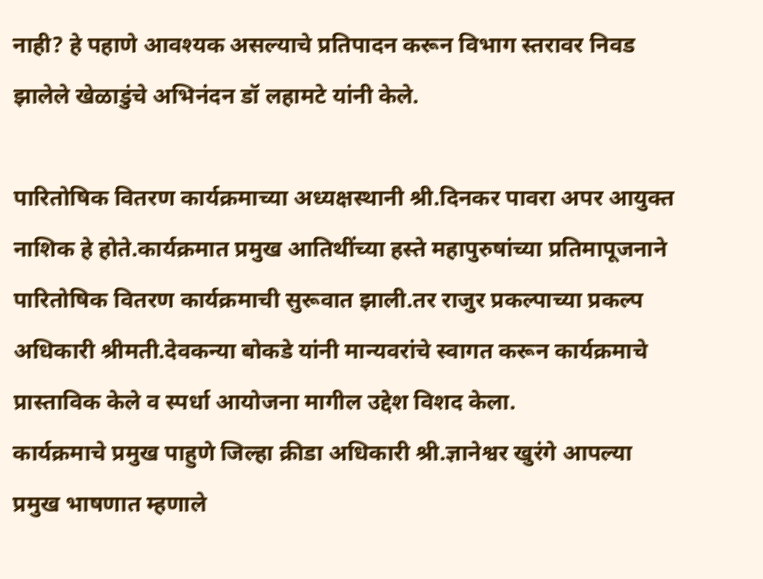नाही? हे पहाणे आवश्यक असल्याचे प्रतिपादन करून विभाग स्तरावर निवड झालेले खेळाडुंचे अभिनंदन डॉ लहामटे यांनी केले.

पारितोषिक वितरण कार्यक्रमाच्या अध्यक्षस्थानी श्री.दिनकर पावरा अपर आयुक्त नाशिक हे होते.कार्यक्रमात प्रमुख आतिथींच्या हस्ते महापुरुषांच्या प्रतिमापूजनाने पारितोषिक वितरण कार्यक्रमाची सुरूवात झाली.तर राजुर प्रकल्पाच्या प्रकल्प अधिकारी श्रीमती.देवकन्या बोकडे यांनी मान्यवरांचे स्वागत करून कार्यक्रमाचे प्रास्ताविक केले व स्पर्धा आयोजना मागील उद्देश विशद केला.
कार्यक्रमाचे प्रमुख पाहुणे जिल्हा क्रीडा अधिकारी श्री.ज्ञानेश्वर खुरंगे आपल्या प्रमुख भाषणात म्हणाले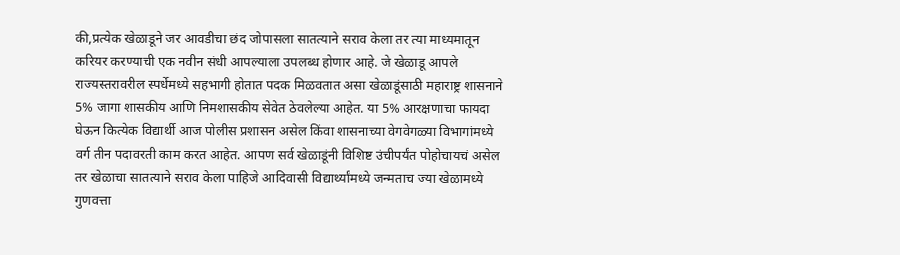की,प्रत्येक खेळाडूने जर आवडीचा छंद जोपासला सातत्याने सराव केला तर त्या माध्यमातून करियर करण्याची एक नवीन संधी आपल्याला उपलब्ध होणार आहे. जे खेळाडू आपले राज्यस्तरावरील स्पर्धेमध्ये सहभागी होतात पदक मिळवतात असा खेळाडूंसाठी महाराष्ट्र शासनाने 5% जागा शासकीय आणि निमशासकीय सेवेत ठेवलेल्या आहेत. या 5% आरक्षणाचा फायदा घेऊन कित्येक विद्यार्थी आज पोलीस प्रशासन असेल किंवा शासनाच्या वेगवेगळ्या विभागांमध्ये वर्ग तीन पदावरती काम करत आहेत. आपण सर्व खेळाडूंनी विशिष्ट उंचीपर्यंत पोहोचायचं असेल तर खेळाचा सातत्याने सराव केला पाहिजे आदिवासी विद्यार्थ्यांमध्ये जन्मताच ज्या खेळामध्ये गुणवत्ता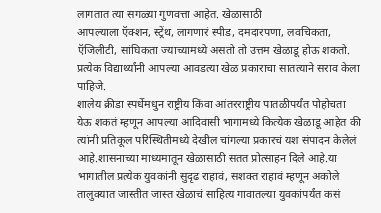लागतात त्या सगळ्या गुणवत्ता आहेत. खेळासाठी
आपल्याला ऍक्शन, स्ट्रेंथ, लागणारं स्पीड, दमदारपणा, लवचिकता, ऍजिलीटी, सांघिकता ज्याच्यामध्ये असतो तो उत्तम खेळाडू होऊ शकतो. प्रत्येक विद्यार्थ्यांनी आपल्या आवडत्या खेळ प्रकाराचा सातत्याने सराव केला पाहिजे.
शालेय क्रीडा स्पर्धेमधुन राष्ट्रीय किंवा आंतरराष्ट्रीय पातळीपर्यंत पोहोचता येऊ शकतं म्हणून आपल्या आदिवासी भागामध्ये कित्येक खेळाडू आहेत की त्यांनी प्रतिकूल परिस्थितीमध्ये देखील चांगल्या प्रकारचं यश संपादन केलेलं आहे.शासनाच्या माध्यमातून खेळासाठी सतत प्रोत्साहन दिले आहे.या भागातील प्रत्येक युवकांनी सुदृढ राहावं, सशक्त राहावं म्हणून अकोले तालुक्यात जास्तीत जास्त खेळाचं साहित्य गावातल्या युवकांपर्यंत कसं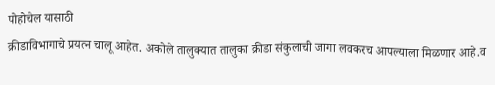पोहोचेल यासाठी
क्रीडाविभागाचे प्रयत्न चालू आहेत. अकोले तालुक्यात तालुका क्रीडा संकुलाची जागा लवकरच आपल्याला मिळणार आहे.व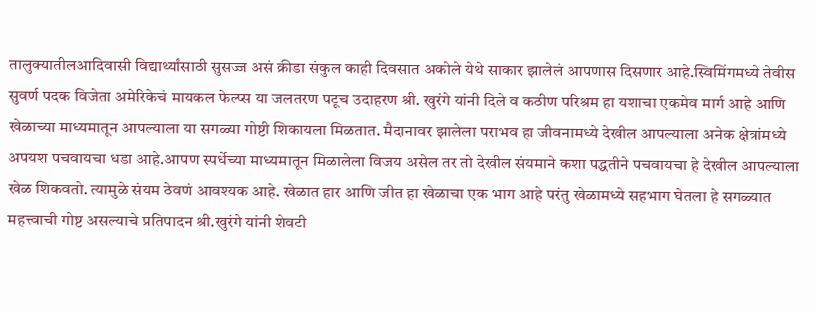तालुक्यातीलआदिवासी विद्यार्थ्यांसाठी सुसज्ज असं क्रीडा संकुल काही दिवसात अकोले येथे साकार झालेलं आपणास दिसणार आहे.स्विमिंगमध्ये तेवीस सुवर्ण पदक विजेता अमेरिकेचं मायकल फेल्प्स या जलतरण पटूच उदाहरण श्री. खुरंगे यांनी दिले व कठीण परिश्रम हा यशाचा एकमेव मार्ग आहे आणि
खेळाच्या माध्यमातून आपल्याला या सगळ्या गोष्टी शिकायला मिळतात. मैदानावर झालेला पराभव हा जीवनामध्ये देखील आपल्याला अनेक क्षेत्रांमध्ये अपयश पचवायचा धडा आहे.आपण स्पर्धेच्या माध्यमातून मिळालेला विजय असेल तर तो देखील संयमाने कशा पद्धतीने पचवायचा हे देखील आपल्याला खेळ शिकवतो. त्यामुळे संयम ठेवणं आवश्यक आहे. खेळात हार आणि जीत हा खेळाचा एक भाग आहे परंतु खेळामध्ये सहभाग घेतला हे सगळ्यात महत्त्वाची गोष्ट असल्याचे प्रतिपादन श्री.खुरंगे यांनी शेवटी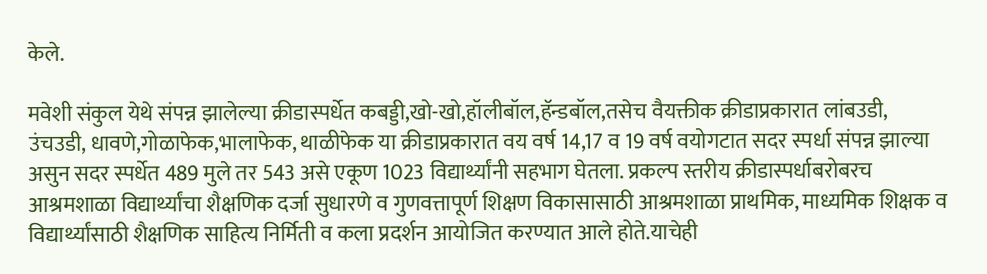केले.

मवेशी संकुल येथे संपन्न झालेल्या क्रीडास्पर्धेत कबड्डी,खो-खो,हॉलीबॉल,हॅन्डबॉल,तसेच वैयक्तीक क्रीडाप्रकारात लांबउडी, उंचउडी, धावणे,गोळाफेक,भालाफेक, थाळीफेक या क्रीडाप्रकारात वय वर्ष 14,17 व 19 वर्ष वयोगटात सदर स्पर्धा संपन्न झाल्या असुन सदर स्पर्धेत 489 मुले तर 543 असे एकूण 1023 विद्यार्थ्यांनी सहभाग घेतला. प्रकल्प स्तरीय क्रीडास्पर्धाबरोबरच आश्रमशाळा विद्यार्थ्यांचा शैक्षणिक दर्जा सुधारणे व गुणवत्तापूर्ण शिक्षण विकासासाठी आश्रमशाळा प्राथमिक, माध्यमिक शिक्षक व विद्यार्थ्यांसाठी शैक्षणिक साहित्य निर्मिती व कला प्रदर्शन आयोजित करण्यात आले होते.याचेही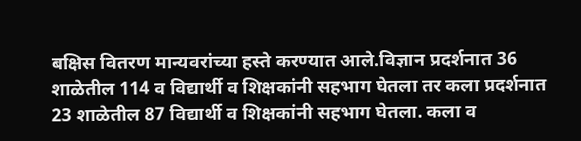बक्षिस वितरण मान्यवरांच्या हस्ते करण्यात आले.विज्ञान प्रदर्शनात 36 शाळेतील 114 व विद्यार्थी व शिक्षकांनी सहभाग घेतला तर कला प्रदर्शनात 23 शाळेतील 87 विद्यार्थी व शिक्षकांनी सहभाग घेतला. कला व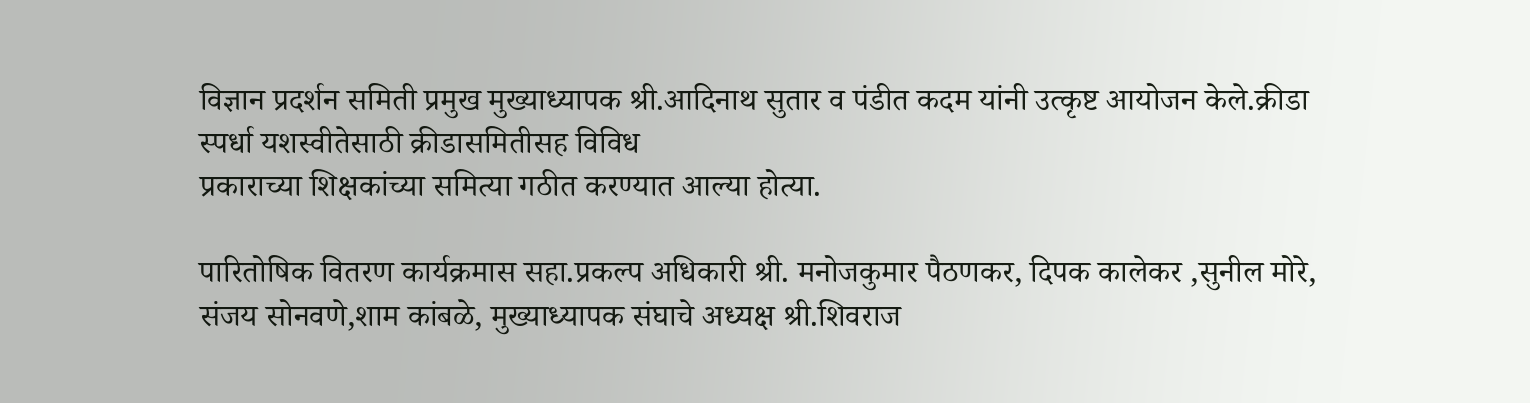विज्ञान प्रदर्शन समिती प्रमुख मुख्याध्यापक श्री.आदिनाथ सुतार व पंडीत कदम यांनी उत्कृष्ट आयोजन केले.क्रीडा
स्पर्धा यशस्वीतेसाठी क्रीडासमितीसह विविध
प्रकाराच्या शिक्षकांच्या समित्या गठीत करण्यात आल्या होत्या.

पारितोषिक वितरण कार्यक्रमास सहा.प्रकल्प अधिकारी श्री. मनोजकुमार पैठणकर, दिपक कालेकर ,सुनील मोरे,
संजय सोनवणे,शाम कांबळे, मुख्याध्यापक संघाचे अध्यक्ष श्री.शिवराज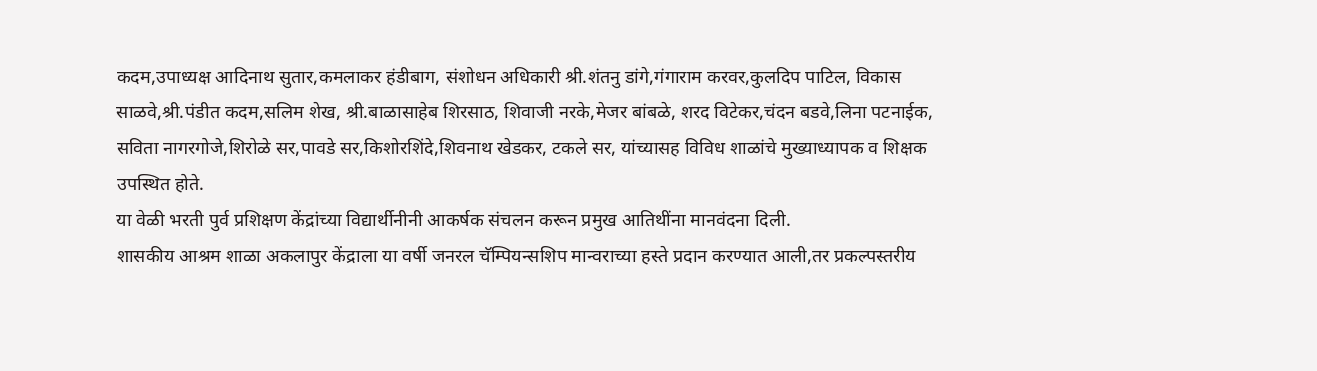कदम,उपाध्यक्ष आदिनाथ सुतार,कमलाकर हंडीबाग, संशोधन अधिकारी श्री.शंतनु डांगे,गंगाराम करवर,कुलदिप पाटिल, विकास साळवे,श्री.पंडीत कदम,सलिम शेख, श्री.बाळासाहेब शिरसाठ, शिवाजी नरके,मेजर बांबळे, शरद विटेकर,चंदन बडवे,लिना पटनाईक, सविता नागरगोजे,शिरोळे सर,पावडे सर,किशोरशिंदे,शिवनाथ खेडकर, टकले सर, यांच्यासह विविध शाळांचे मुख्याध्यापक व शिक्षक उपस्थित होते.
या वेळी भरती पुर्व प्रशिक्षण केंद्रांच्या विद्यार्थीनीनी आकर्षक संचलन करून प्रमुख आतिथींना मानवंदना दिली.
शासकीय आश्रम शाळा अकलापुर केंद्राला या वर्षी जनरल चॅम्पियन्सशिप मान्वराच्या हस्ते प्रदान करण्यात आली,तर प्रकल्पस्तरीय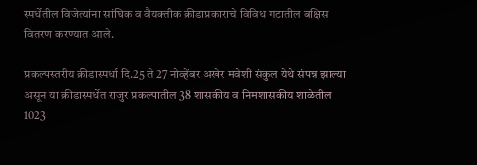स्पर्धेतील विजेत्यांना सांघिक व वैयक्तीक क्रीडाप्रकाराचे विविध गटातील बक्षिस वितरण करण्यात आले.

प्रकल्पस्तरीय क्रीडास्पर्धा दि.25 ते 27 नोव्हेंबर अखेर मवेशी संकुल येथे संपन्न झाल्या असून या क्रीडास्पर्धेत राजुर प्रकल्पातील 38 शासकीय व निमशासकीय शाळेतील 1023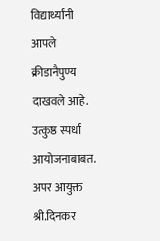विद्यार्थ्यांनी आपले क्रीडानैपुण्य दाखवले आहे. उत्कुष्ठ स्पर्धा आयोजनाबाबत. अपर आयुक्त श्री.दिनकर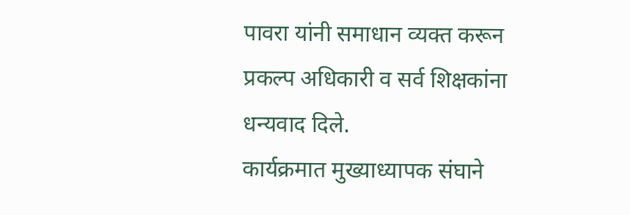पावरा यांनी समाधान व्यक्त करून प्रकल्प अधिकारी व सर्व शिक्षकांना धन्यवाद दिले.
कार्यक्रमात मुख्याध्यापक संघाने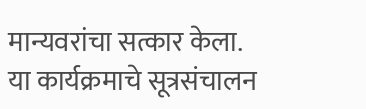मान्यवरांचा सत्कार केला.
या कार्यक्रमाचे सूत्रसंचालन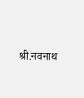श्री.नवनाथ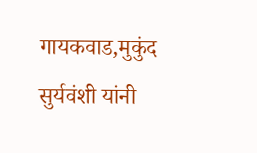गायकवाड,मुकुंद सुर्यवंशी यांनी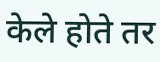केले होते तर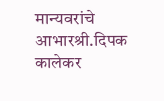मान्यवरांचे आभारश्री.दिपक कालेकर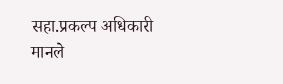सहा.प्रकल्प अधिकारी मानले